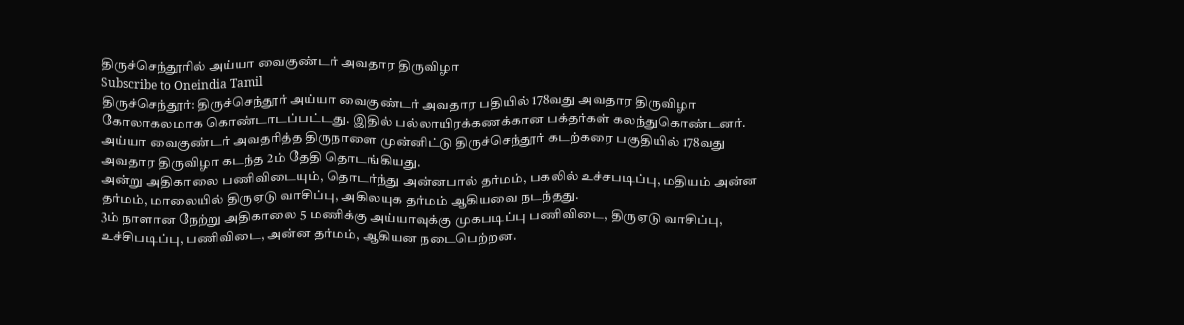திருச்செந்தூரில் அய்யா வைகுண்டர் அவதார திருவிழா
Subscribe to Oneindia Tamil
திருச்செந்தூர்: திருச்செந்தூர் அய்யா வைகுண்டர் அவதார பதியில் 178வது அவதார திருவிழா கோலாகலமாக கொண்டாடப்பட்டது. இதில் பல்லாயிரக்கணக்கான பக்தர்கள் கலந்துகொண்டனர்.
அய்யா வைகுண்டர் அவதரித்த திருநாளை முன்னிட்டு திருச்செந்தூர் கடற்கரை பகுதியில் 178வது அவதார திருவிழா கடந்த 2ம் தேதி தொடங்கியது.
அன்று அதிகாலை பணிவிடையும், தொடர்ந்து அன்னபால் தர்மம், பகலில் உச்சபடிப்பு, மதியம் அன்ன தர்மம், மாலையில் திருஏடு வாசிப்பு, அகிலயுக தர்மம் ஆகியவை நடந்தது.
3ம் நாளான நேற்று அதிகாலை 5 மணிக்கு அய்யாவுக்கு முகபடிப்பு பணிவிடை, திருஏடு வாசிப்பு, உச்சிபடிப்பு, பணிவிடை, அன்ன தர்மம், ஆகியன நடைபெற்றன.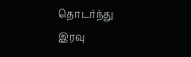தொடர்ந்து இரவு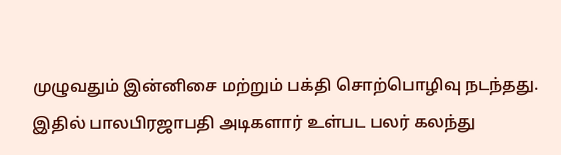முழுவதும் இன்னிசை மற்றும் பக்தி சொற்பொழிவு நடந்தது. இதில் பாலபிரஜாபதி அடிகளார் உள்பட பலர் கலந்து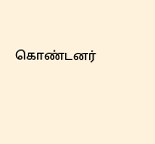கொண்டனர்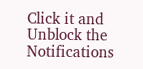Click it and Unblock the Notifications